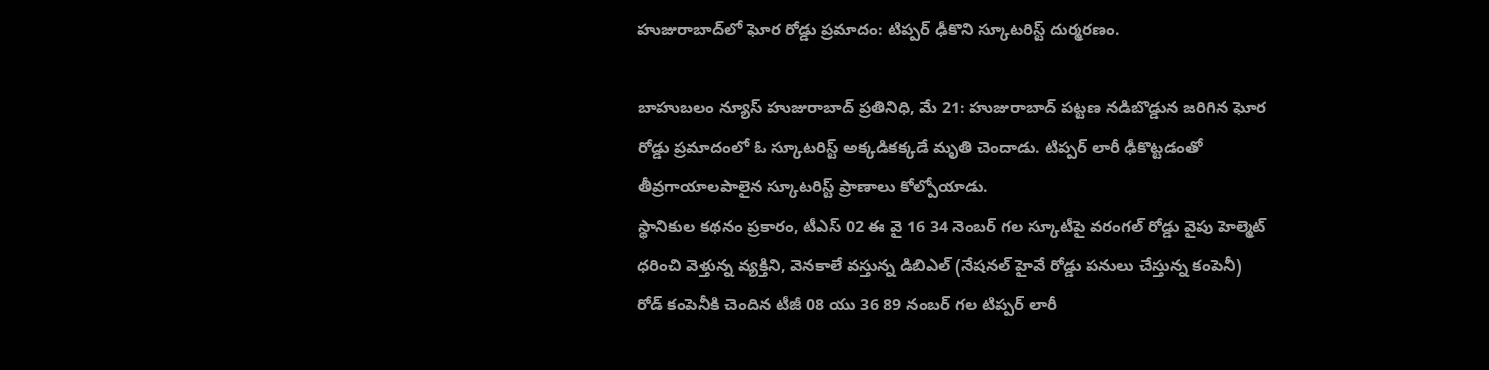హుజురాబాద్‌లో ఘోర రోడ్డు ప్రమాదం: టిప్పర్ ఢీకొని స్కూటరిస్ట్ దుర్మరణం.

బాహుబలం న్యూస్ హుజురాబాద్ ప్రతినిధి, మే 21: హుజురాబాద్ పట్టణ నడిబొడ్డున జరిగిన ఘోర రోడ్డు ప్రమాదంలో ఓ స్కూటరిస్ట్ అక్కడికక్కడే మృతి చెందాడు. టిప్పర్ లారీ ఢీకొట్టడంతో తీవ్రగాయాలపాలైన స్కూటరిస్ట్ ప్రాణాలు కోల్పోయాడు.
స్థానికుల కథనం ప్రకారం, టీఎస్ 02 ఈ వై 16 34 నెంబర్ గల స్కూటీపై వరంగల్ రోడ్డు వైపు హెల్మెట్ ధరించి వెళ్తున్న వ్యక్తిని, వెనకాలే వస్తున్న డిబిఎల్ (నేషనల్ హైవే రోడ్డు పనులు చేస్తున్న కంపెనీ) రోడ్ కంపెనీకి చెందిన టీజీ 08 యు 36 89 నంబర్ గల టిప్పర్ లారీ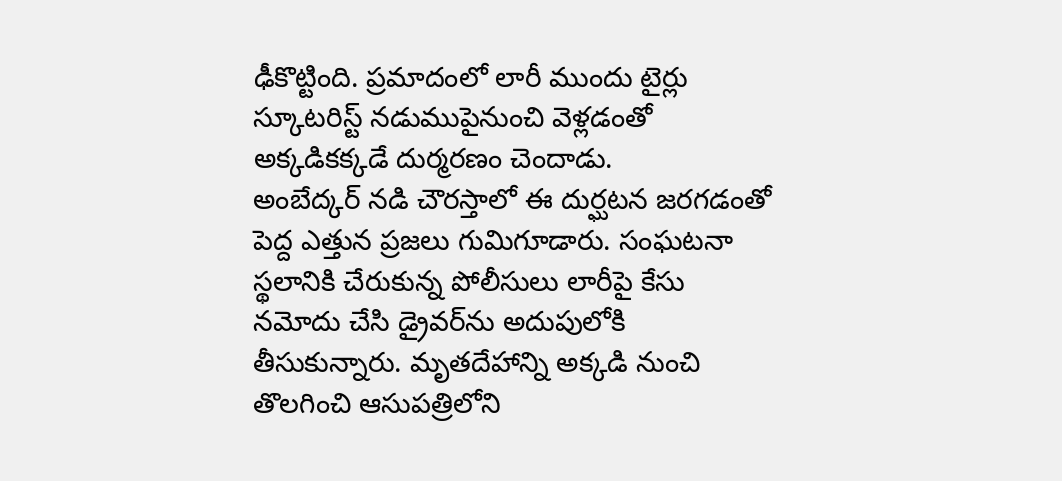ఢీకొట్టింది. ప్రమాదంలో లారీ ముందు టైర్లు స్కూటరిస్ట్ నడుముపైనుంచి వెళ్లడంతో అక్కడికక్కడే దుర్మరణం చెందాడు.
అంబేద్కర్ నడి చౌరస్తాలో ఈ దుర్ఘటన జరగడంతో పెద్ద ఎత్తున ప్రజలు గుమిగూడారు. సంఘటనా స్థలానికి చేరుకున్న పోలీసులు లారీపై కేసు నమోదు చేసి డ్రైవర్‌ను అదుపులోకి తీసుకున్నారు. మృతదేహాన్ని అక్కడి నుంచి తొలగించి ఆసుపత్రిలోని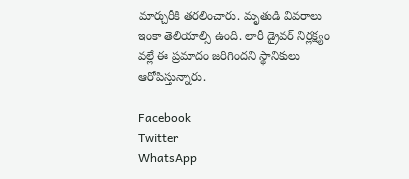మార్చురీకి తరలించారు. మృతుడి వివరాలు ఇంకా తెలియాల్సి ఉంది. లారీ డ్రైవర్ నిర్లక్ష్యం వల్లే ఈ ప్రమాదం జరిగిందని స్థానికులు ఆరోపిస్తున్నారు.

Facebook
Twitter
WhatsApp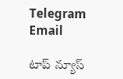Telegram
Email

టాప్ న్యూస్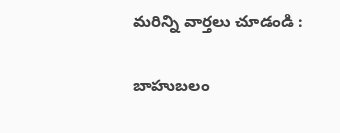మరిన్ని వార్తలు చూడండి :

బాహుబలం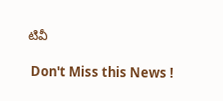టివీ

 Don't Miss this News !